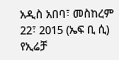አዲስ አበባ፣ መስከረም 22፣ 2015 (ኤፍ ቢ ሲ) የኢሬቻ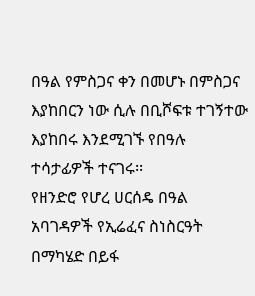በዓል የምስጋና ቀን በመሆኑ በምስጋና እያከበርን ነው ሲሉ በቢሾፍቱ ተገኝተው እያከበሩ እንደሚገኙ የበዓሉ ተሳታፊዎች ተናገሩ፡፡
የዘንድሮ የሆረ ሀርሰዴ በዓል አባገዳዎች የኢሬፈና ስነስርዓት በማካሄድ በይፋ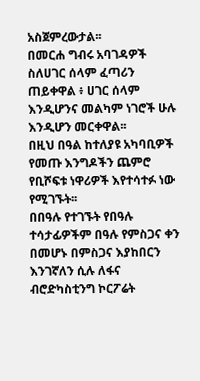አስጀምረውታል፡፡
በመርሐ ግብሩ አባገዳዎች ስለሀገር ሰላም ፈጣሪን ጠይቀዋል ፥ ሀገር ሰላም እንዲሆንና መልካም ነገሮች ሁሉ እንዲሆን መርቀዋል፡፡
በዚህ በዓል ከተለያዩ አካባቢዎች የመጡ እንግዶችን ጨምሮ የቢሾፍቱ ነዋሪዎች እየተሳተፉ ነው የሚገኙት፡፡
በበዓሉ የተገኙት የበዓሉ ተሳታፊዎችም በዓሉ የምስጋና ቀን በመሆኑ በምስጋና እያከበርን እንገኛለን ሲሉ ለፋና ብሮድካስቲንግ ኮርፖሬት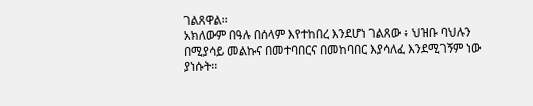ገልጸዋል፡፡
አክለውም በዓሉ በሰላም እየተከበረ እንደሆነ ገልጸው ፥ ህዝቡ ባህሉን በሚያሳይ መልኩና በመተባበርና በመከባበር እያሳለፈ እንደሚገኝም ነው ያነሱት፡፡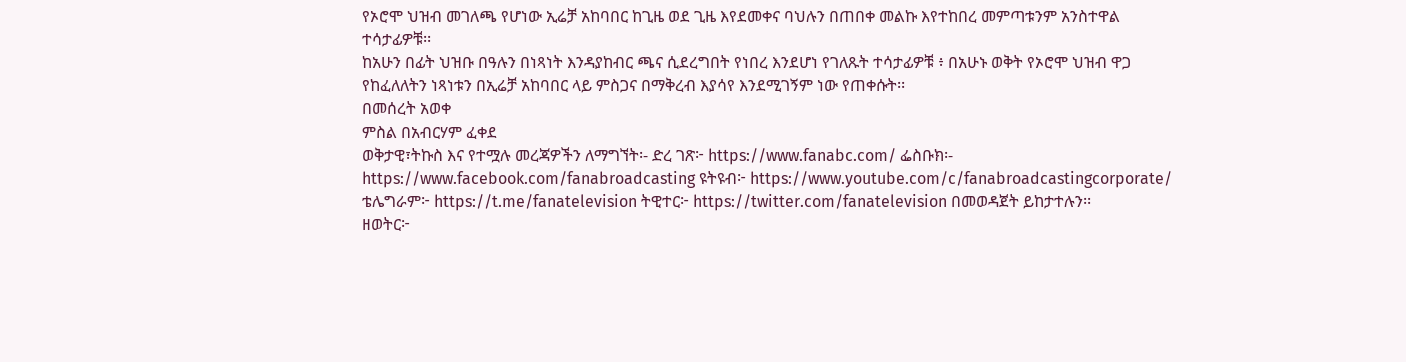የኦሮሞ ህዝብ መገለጫ የሆነው ኢሬቻ አከባበር ከጊዜ ወደ ጊዜ እየደመቀና ባህሉን በጠበቀ መልኩ እየተከበረ መምጣቱንም አንስተዋል ተሳታፊዎቹ፡፡
ከአሁን በፊት ህዝቡ በዓሉን በነጻነት እንዳያከብር ጫና ሲደረግበት የነበረ እንደሆነ የገለጹት ተሳታፊዎቹ ፥ በአሁኑ ወቅት የኦሮሞ ህዝብ ዋጋ የከፈለለትን ነጻነቱን በኢሬቻ አከባበር ላይ ምስጋና በማቅረብ እያሳየ እንደሚገኝም ነው የጠቀሱት፡፡
በመሰረት አወቀ
ምስል በአብርሃም ፈቀደ
ወቅታዊ፣ትኩስ እና የተሟሉ መረጃዎችን ለማግኘት፡- ድረ ገጽ፦ https://www.fanabc.com/ ፌስቡክ፡- https://www.facebook.com/fanabroadcasting ዩትዩብ፦ https://www.youtube.com/c/fanabroadcastingcorporate/ ቴሌግራም፦ https://t.me/fanatelevision ትዊተር፦ https://twitter.com/fanatelevision በመወዳጀት ይከታተሉን፡፡
ዘወትር፦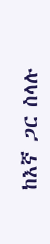ከእኛ ጋር ስላሉ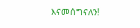እናመሰግናለን!